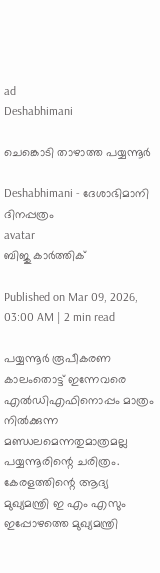ad
Deshabhimani

ചെങ്കൊടി താഴാത്ത പയ്യന്നൂർ

Deshabhimani - ദേശാഭിമാനി ദിനപ്പത്രം
avatar
ബിജു കാർത്തിക്

Published on Mar 09, 2026, 03:00 AM | 2 min read

പയ്യന്നൂർ രൂപീകരണ കാലംതൊട്ട്‌ ഇന്നേവരെ എൽഡിഎഫിനൊപ്പം മാത്രം നിൽക്കുന്ന മണ്ഡലമെന്നതുമാത്രമല്ല പയ്യന്നൂരിന്റെ ചരിത്രം. കേരളത്തിന്റെ ആദ്യ മുഖ്യമന്ത്രി ഇ എം എസും ഇപ്പോഴത്തെ മുഖ്യമന്ത്രി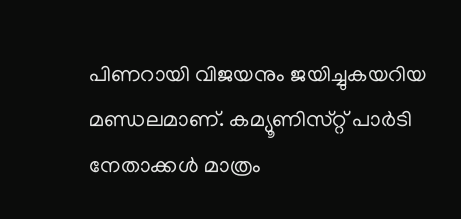പിണറായി വിജയനും ജയിച്ചുകയറിയ മണ്ഡലമാണ്‌. കമ്യൂണിസ്‌റ്റ്‌ പാർടി നേതാക്കൾ മാത്രം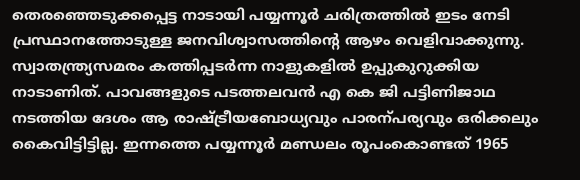തെരഞ്ഞെടുക്കപ്പെട്ട നാടായി പയ്യന്നൂർ ചരിത്രത്തിൽ ഇടം നേടി പ്രസ്ഥാനത്തോടുള്ള ജനവിശ്വാസത്തിന്റെ ആഴം വെളിവാക്കുന്നു. സ്വാതന്ത്ര്യസമരം കത്തിപ്പടർന്ന നാളുകളിൽ ഉപ്പുകുറുക്കിയ നാടാണിത്‌. പാവങ്ങളുടെ പടത്തലവൻ എ കെ ജി പട്ടിണിജാഥ നടത്തിയ ദേശം ആ രാഷ്ട്രീയബോധ്യവും പാരന്പര്യവും ഒരിക്കലും കൈവിട്ടിട്ടില്ല. ഇന്നത്തെ പയ്യന്നൂർ മണ്ഡലം രൂപംകൊണ്ടത്‌ 1965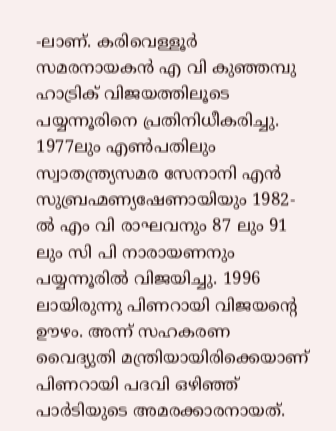-ലാണ്‌. കരിവെള്ളൂർ സമരനായകൻ എ വി കുഞ്ഞമ്പു ഹാട്രിക്‌ വിജയത്തിലൂടെ പയ്യന്നൂരിനെ പ്രതിനിധീകരിച്ചു. 1977ലും എൺപതിലും സ്വാതന്ത്ര്യസമര സേനാനി എൻ സുബ്രഹ്മണ്യഷേണായിയും 1982- ൽ എം വി രാഘവനും 87 ലും 91 ലും സി പി നാരായണനും പയ്യന്നൂരിൽ വിജയിച്ചു. 1996 ലായിരുന്നു പിണറായി വിജയന്റെ ഉ‍ൗഴം. അന്ന്‌ സഹകരണ വൈദ്യുതി മന്ത്രിയായിരിക്കെയാണ്‌ പിണറായി പദവി ഒഴിഞ്ഞ്‌ പാർടിയുടെ അമരക്കാരനായത്‌.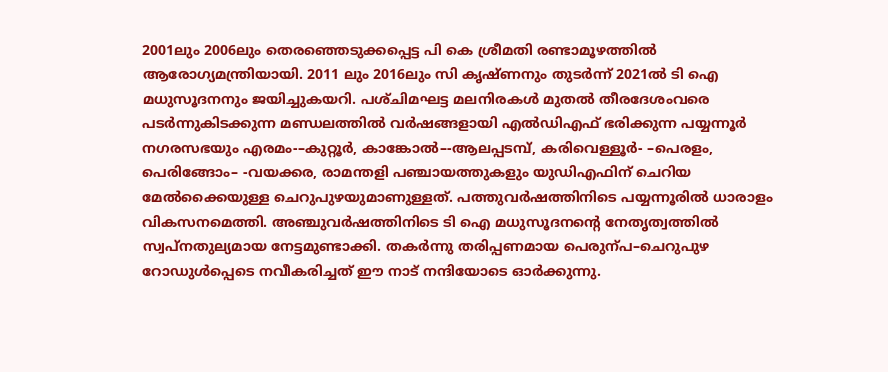2001ലും 2006ലും തെരഞ്ഞെടുക്കപ്പെട്ട പി കെ ശ്രീമതി രണ്ടാമൂഴത്തിൽ ആരോഗ്യമന്ത്രിയായി. 2011 ലും 2016ലും സി കൃഷ്‌ണനും തുടർന്ന്‌ 2021ൽ ടി ഐ മധുസൂദനനും ജയിച്ചുകയറി. പശ്‌ചിമഘട്ട മലനിരകൾ മുതൽ തീരദേശംവരെ പടർന്നുകിടക്കുന്ന മണ്ഡലത്തിൽ വർഷങ്ങളായി എൽഡിഎഫ്‌ ഭരിക്കുന്ന പയ്യന്നൂർ നഗരസഭയും എരമം-–കുറ്റൂർ, കാങ്കോൽ–-ആലപ്പടമ്പ്, കരിവെള്ളൂർ- –പെരളം, പെരിങ്ങോം– -വയക്കര, രാമന്തളി പഞ്ചായത്തുകളും യുഡിഎഫിന്‌ ചെറിയ മേൽക്കൈയുള്ള ചെറുപുഴയുമാണുള്ളത്‌. പത്തുവർഷത്തിനിടെ പയ്യന്നൂരിൽ ധാരാളം വികസനമെത്തി. അഞ്ചുവർഷത്തിനിടെ ടി ഐ മധുസൂദനന്റെ നേതൃത്വത്തിൽ സ്വപ്‌നതുല്യമായ നേട്ടമുണ്ടാക്കി. തകർന്നു തരിപ്പണമായ പെരുന്പ–ചെറുപുഴ റോഡുൾപ്പെടെ നവീകരിച്ചത്‌ ഇ‍ൗ നാട്‌ നന്ദിയോടെ ഓർക്കുന്നു.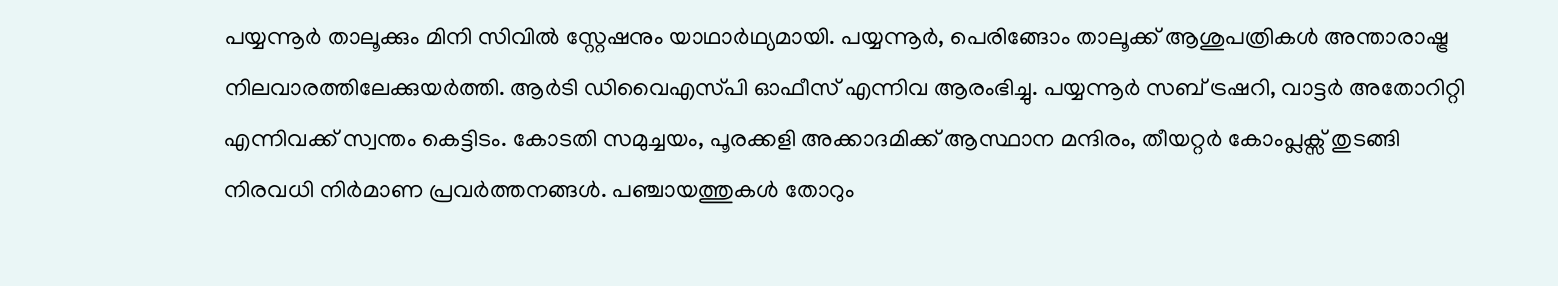പയ്യന്നൂർ താലൂക്കും മിനി സിവിൽ സ്റ്റേഷനും യാഥാർഥ്യമായി. പയ്യന്നൂർ, പെരിങ്ങോം താലൂക്ക് ആശുപത്രികൾ അന്താരാഷ്ട്ര നിലവാരത്തിലേക്കുയർത്തി. ആർടി ഡിവൈഎസ്‌പി ഓഫീസ് എന്നിവ ആരംഭിച്ചു. പയ്യന്നൂർ സബ് ട്രഷറി, വാട്ടർ അതോറിറ്റി എന്നിവക്ക് സ്വന്തം കെട്ടിടം. കോടതി സമുച്ചയം, പൂരക്കളി അക്കാദമിക്ക് ആസ്ഥാന മന്ദിരം, തീയറ്റർ കോംപ്ലക്സ് തുടങ്ങി നിരവധി നിർമാണ പ്രവർത്തനങ്ങൾ. പഞ്ചായത്തുകൾ തോറും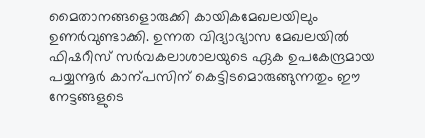മൈതാനങ്ങളൊരുക്കി കായികമേഖലയിലും ഉണർവുണ്ടാക്കി. ഉന്നത വിദ്യാഭ്യാസ മേഖലയിൽ ഫിഷറീസ് സർവകലാശാലയുടെ ഏക ഉപകേന്ദ്രമായ പയ്യന്നൂർ കാന്പസിന്‌ കെട്ടിടമൊരുങ്ങുന്നതും ഇ‍ൗ നേട്ടങ്ങളുടെ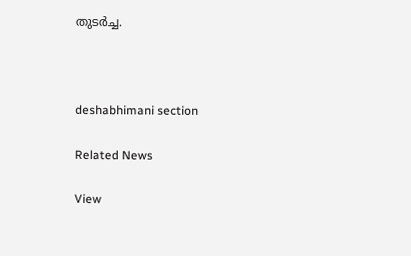തുടർച്ച.



deshabhimani section

Related News

View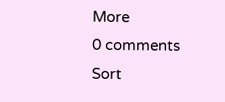More
0 comments
Sort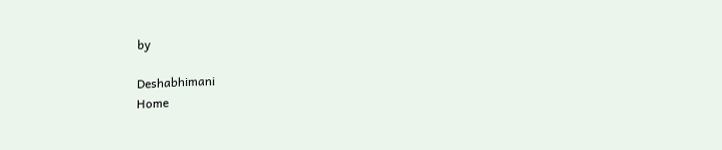by

Deshabhimani
Home